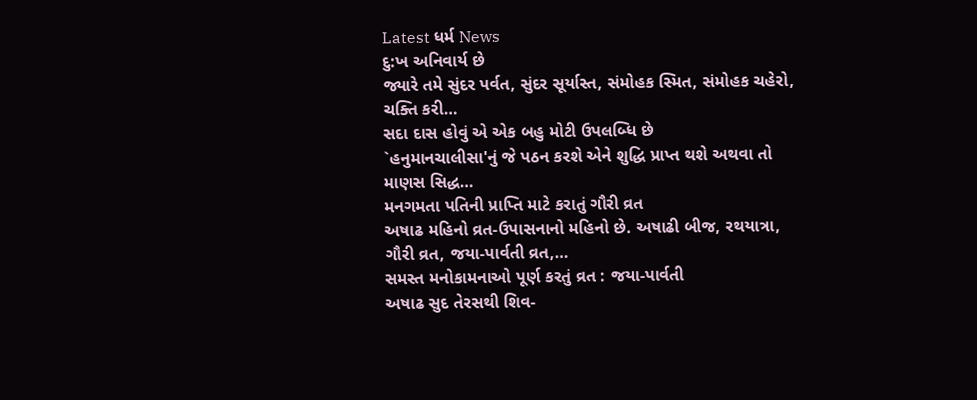Latest ધર્મ News
દુ:ખ અનિવાર્ય છે
જ્યારે તમે સુંદર પર્વત, સુંદર સૂર્યાસ્ત, સંમોહક સ્મિત, સંમોહક ચહેરો, ચક્તિ કરી…
સદા દાસ હોવું એ એક બહુ મોટી ઉપલબ્ધિ છે
`હનુમાનચાલીસા'નું જે પઠન કરશે એને શુદ્ધિ પ્રાપ્ત થશે અથવા તો માણસ સિદ્ધ…
મનગમતા પતિની પ્રાપ્તિ માટે કરાતું ગૌરી વ્રત
અષાઢ મહિનો વ્રત-ઉપાસનાનો મહિનો છે. અષાઢી બીજ, રથયાત્રા, ગૌરી વ્રત, જયા-પાર્વતી વ્રત,…
સમસ્ત મનોકામનાઓ પૂર્ણ કરતું વ્રત : જયા-પાર્વતી
અષાઢ સુદ તેરસથી શિવ-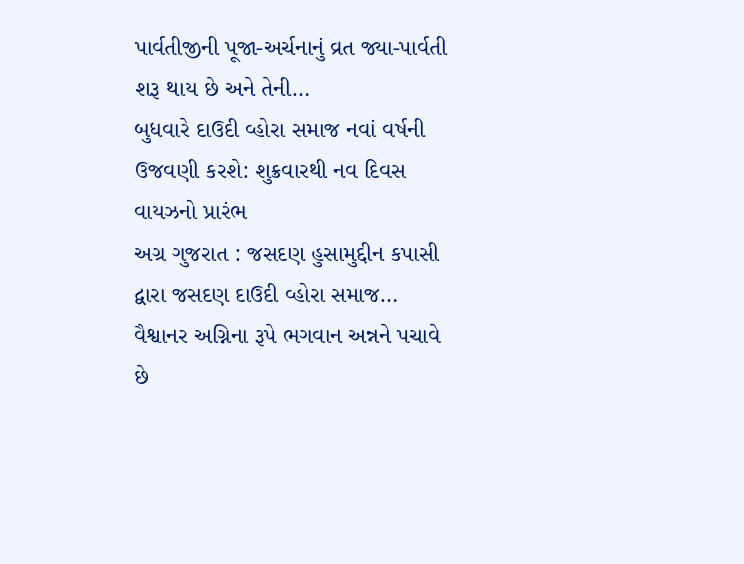પાર્વતીજીની પૂજા-અર્ચનાનું વ્રત જ્યા-પાર્વતી શરૂ થાય છે અને તેની…
બુધવારે દાઉદી વ્હોરા સમાજ નવાં વર્ષની ઉજવણી કરશે: શુક્રવારથી નવ દિવસ વાયઝનો પ્રારંભ
અગ્ર ગુજરાત : જસદણ હુસામુદ્દીન કપાસી દ્વારા જસદણ દાઉદી વ્હોરા સમાજ…
વૈશ્વાનર અગ્નિના રૂપે ભગવાન અન્નને પચાવે છે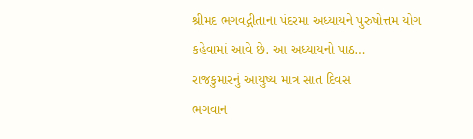શ્રીમદ ભગવદ્ગીતાના પંદરમા અધ્યાયને પુરુષોત્તમ યોગ કહેવામાં આવે છે. આ અધ્યાયનો પાઠ…
રાજકુમારનું આયુષ્ય માત્ર સાત દિવસ
ભગવાન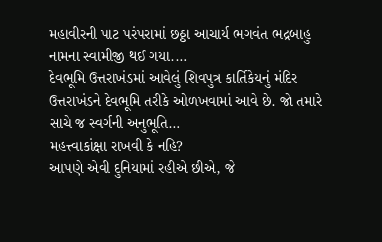મહાવીરની પાટ પરંપરામાં છઠ્ઠા આચાર્ય ભગવંત ભદ્રબાહુ નામના સ્વામીજી થઈ ગયા.…
દેવભૂમિ ઉત્તરાખંડમાં આવેલું શિવપુત્ર કાર્તિકેયનું મંદિર
ઉત્તરાખંડને દેવભૂમિ તરીકે ઓળખવામાં આવે છે. જો તમારે સાચે જ સ્વર્ગની અનુભૂતિ…
મહત્ત્વાકાંક્ષા રાખવી કે નહિ?
આપણે એવી દુનિયામાં રહીએ છીએ, જે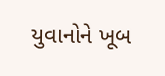યુવાનોને ખૂબ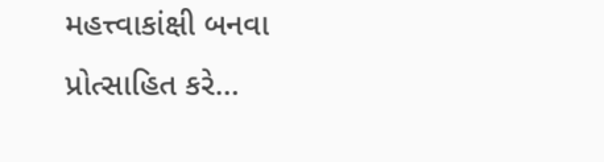મહત્ત્વાકાંક્ષી બનવા પ્રોત્સાહિત કરે…